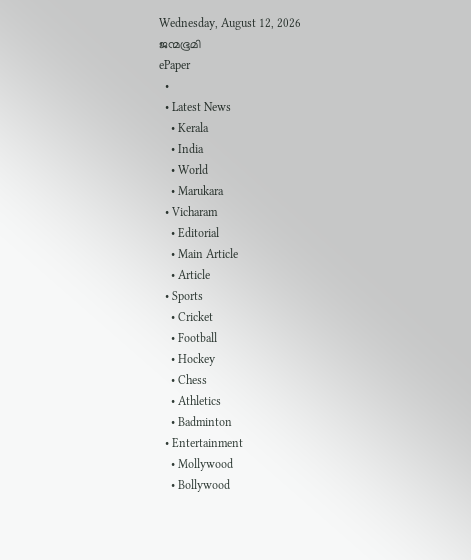Wednesday, August 12, 2026
ജന്മഭൂമി
ePaper
  •
  • Latest News
    • Kerala
    • India
    • World
    • Marukara
  • Vicharam
    • Editorial
    • Main Article
    • Article
  • Sports
    • Cricket
    • Football
    • Hockey
    • Chess
    • Athletics
    • Badminton
  • Entertainment
    • Mollywood
    • Bollywood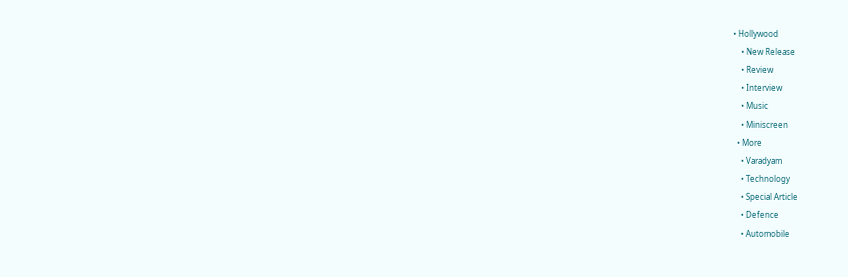• Hollywood
    • New Release
    • Review
    • Interview
    • Music
    • Miniscreen
  • More
    • Varadyam
    • Technology
    • Special Article
    • Defence
    • Automobile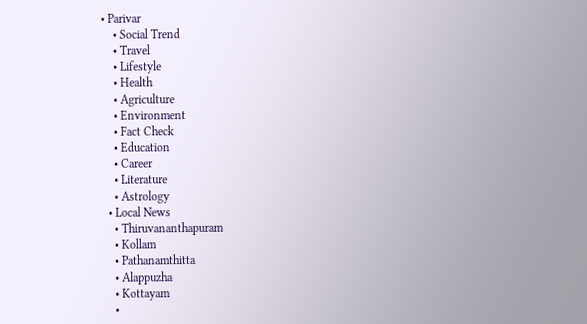• Parivar
    • Social Trend
    • Travel
    • Lifestyle
    • Health
    • Agriculture
    • Environment
    • Fact Check
    • Education
    • Career
    • Literature
    • Astrology
  • Local News
    • Thiruvananthapuram
    • Kollam
    • Pathanamthitta
    • Alappuzha
    • Kottayam
    •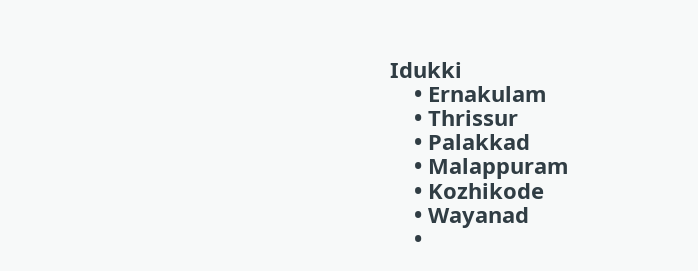Idukki
    • Ernakulam
    • Thrissur
    • Palakkad
    • Malappuram
    • Kozhikode
    • Wayanad
    •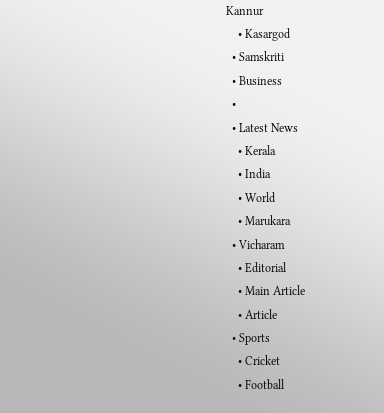Kannur
    • Kasargod
  • Samskriti
  • Business
  •
  • Latest News
    • Kerala
    • India
    • World
    • Marukara
  • Vicharam
    • Editorial
    • Main Article
    • Article
  • Sports
    • Cricket
    • Football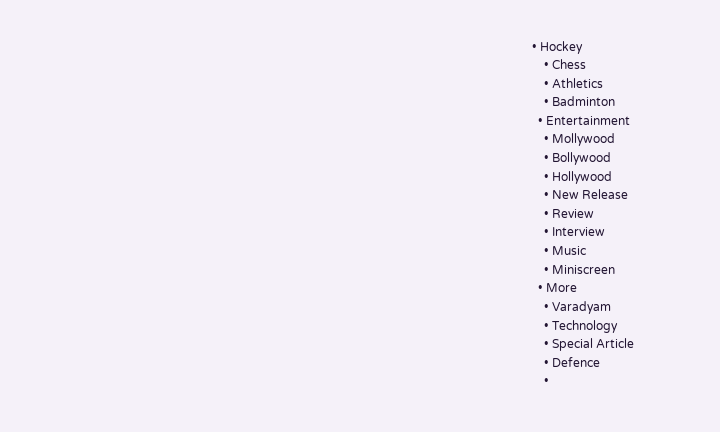• Hockey
    • Chess
    • Athletics
    • Badminton
  • Entertainment
    • Mollywood
    • Bollywood
    • Hollywood
    • New Release
    • Review
    • Interview
    • Music
    • Miniscreen
  • More
    • Varadyam
    • Technology
    • Special Article
    • Defence
    •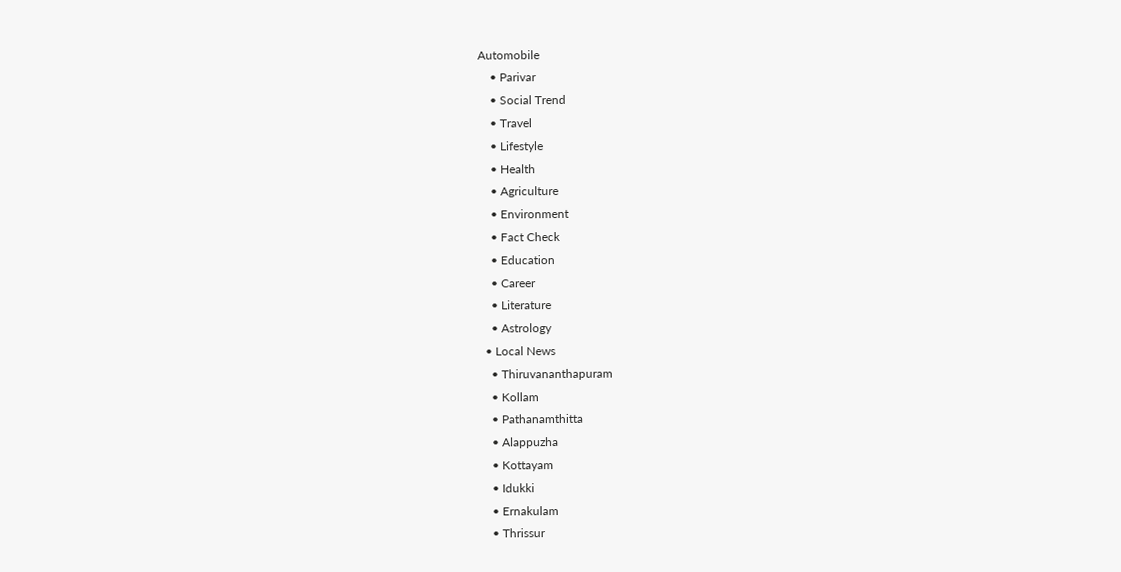Automobile
    • Parivar
    • Social Trend
    • Travel
    • Lifestyle
    • Health
    • Agriculture
    • Environment
    • Fact Check
    • Education
    • Career
    • Literature
    • Astrology
  • Local News
    • Thiruvananthapuram
    • Kollam
    • Pathanamthitta
    • Alappuzha
    • Kottayam
    • Idukki
    • Ernakulam
    • Thrissur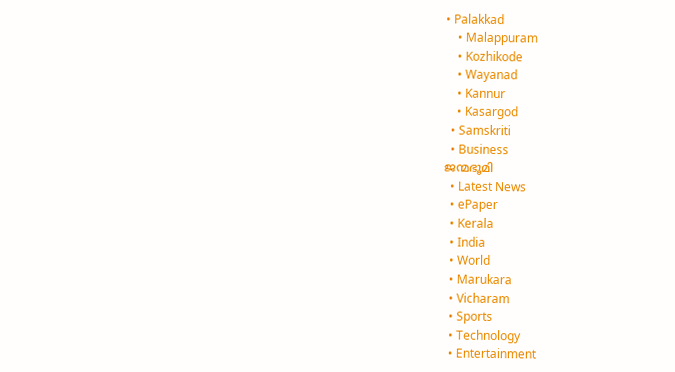• Palakkad
    • Malappuram
    • Kozhikode
    • Wayanad
    • Kannur
    • Kasargod
  • Samskriti
  • Business
ജന്മഭൂമി
  • Latest News
  • ePaper
  • Kerala
  • India
  • World
  • Marukara
  • Vicharam
  • Sports
  • Technology
  • Entertainment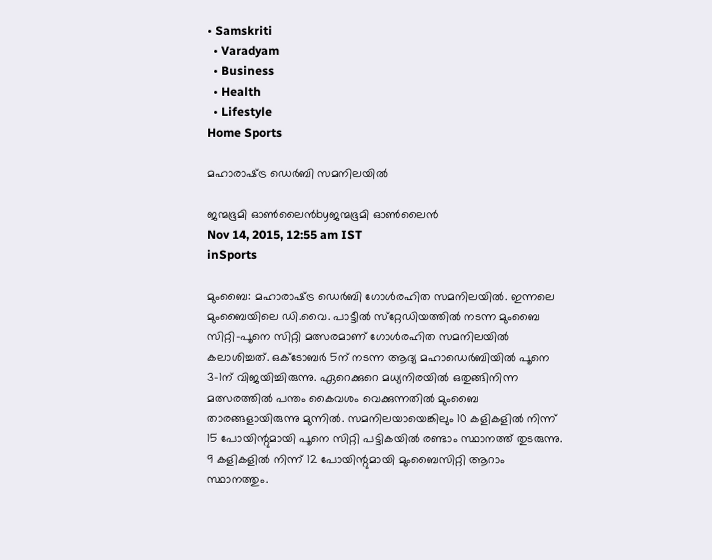• Samskriti
  • Varadyam
  • Business
  • Health
  • Lifestyle
Home Sports

മഹാരാഷ്‌ട്ര ഡെര്‍ബി സമനിലയില്‍

ജന്മഭൂമി ഓണ്‍ലൈന്‍byജന്മഭൂമി ഓണ്‍ലൈന്‍
Nov 14, 2015, 12:55 am IST
inSports

മുംബൈ: മഹാരാഷ്‌ട്ര ഡെര്‍ബി ഗോള്‍രഹിത സമനിലയില്‍. ഇന്നലെ മുംബൈയിലെ ഡി.വൈ. പാട്ടീല്‍ സ്‌റ്റേഡിയത്തില്‍ നടന്ന മുംബൈ സിറ്റി-പൂനെ സിറ്റി മത്സരമാണ് ഗോള്‍രഹിത സമനിലയില്‍ കലാശിച്ചത്. ഒക്ടോബര്‍ 5ന് നടന്ന ആദ്യ മഹാഡെര്‍ബിയില്‍ പൂനെ 3-1ന് വിജയിച്ചിരുന്നു. ഏറെക്കുറെ മധ്യനിരയില്‍ ഒതുങ്ങിനിന്ന മത്സരത്തില്‍ പന്തം കൈവശം വെക്കുന്നതില്‍ മുംബൈ താരങ്ങളായിരുന്നു മുന്നില്‍. സമനിലയായെങ്കിലും 10 കളികളില്‍ നിന്ന് 15 പോയിന്റുമായി പൂനെ സിറ്റി പട്ടികയില്‍ രണ്ടാം സ്ഥാനത്ത് തുടരുന്നു. 9 കളികളില്‍ നിന്ന് 12 പോയിന്റുമായി മുംബൈസിറ്റി ആറാം സ്ഥാനത്തും.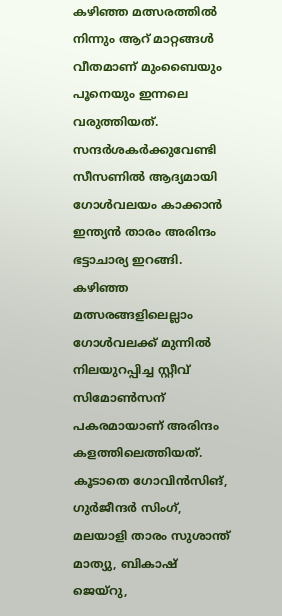കഴിഞ്ഞ മത്സരത്തില്‍ നിന്നും ആറ് മാറ്റങ്ങള്‍ വീതമാണ് മുംബൈയും പൂനെയും ഇന്നലെ വരുത്തിയത്. സന്ദര്‍ശകര്‍ക്കുവേണ്ടി സീസണില്‍ ആദ്യമായി ഗോള്‍വലയം കാക്കാന്‍ ഇന്ത്യന്‍ താരം അരിന്ദം ഭട്ടാചാര്യ ഇറങ്ങി. കഴിഞ്ഞ മത്സരങ്ങളിലെല്ലാം ഗോള്‍വലക്ക് മുന്നില്‍ നിലയുറപ്പിച്ച സ്റ്റീവ് സിമോണ്‍സന് പകരമായാണ് അരിന്ദം കളത്തിലെത്തിയത്. കൂടാതെ ഗോവിന്‍സിങ്, ഗുര്‍ജീന്ദര്‍ സിംഗ്, മലയാളി താരം സുശാന്ത് മാത്യു, ബികാഷ് ജെയ്‌റു,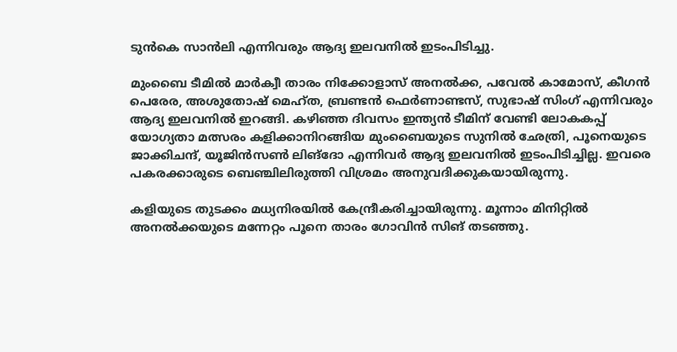ടുന്‍കെ സാന്‍ലി എന്നിവരും ആദ്യ ഇലവനില്‍ ഇടംപിടിച്ചു.

മുംബൈ ടീമില്‍ മാര്‍ക്വീ താരം നിക്കോളാസ് അനല്‍ക്ക, പവേല്‍ കാമോസ്, കീഗന്‍ പെരേര, അശുതോഷ് മെഹ്ത, ബ്രണ്ടന്‍ ഫെര്‍ണാണ്ടസ്, സുഭാഷ് സിംഗ് എന്നിവരും ആദ്യ ഇലവനില്‍ ഇറങ്ങി. കഴിഞ്ഞ ദിവസം ഇന്ത്യന്‍ ടീമിന് വേണ്ടി ലോകകപ്പ് യോഗ്യതാ മത്സരം കളിക്കാനിറങ്ങിയ മുംബൈയുടെ സുനില്‍ ഛേത്രി, പൂനെയുടെ ജാക്കിചന്ദ്, യൂജിന്‍സണ്‍ ലിങ്‌ദോ എന്നിവര്‍ ആദ്യ ഇലവനില്‍ ഇടംപിടിച്ചില്ല. ഇവരെ പകരക്കാരുടെ ബെഞ്ചിലിരുത്തി വിശ്രമം അനുവദിക്കുകയായിരുന്നു.

കളിയുടെ തുടക്കം മധ്യനിരയില്‍ കേന്ദ്രീകരിച്ചായിരുന്നു. മൂന്നാം മിനിറ്റില്‍ അനല്‍ക്കയുടെ മന്നേറ്റം പൂനെ താരം ഗോവിന്‍ സിങ് തടഞ്ഞു.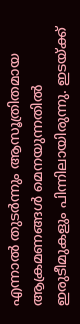എന്നാല്‍ തുടര്‍ന്നും ആസൂത്രിതമായ ആക്രമണങ്ങള്‍ മെനയുന്നതില്‍ ഇരുടീമുകളും പിന്നിലായിരുന്നു. ഇടയ്‌ക്ക്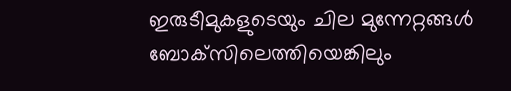ഇരുടീമുകളുടെയും ചില മുന്നേറ്റങ്ങള്‍ ബോക്‌സിലെത്തിയെങ്കിലും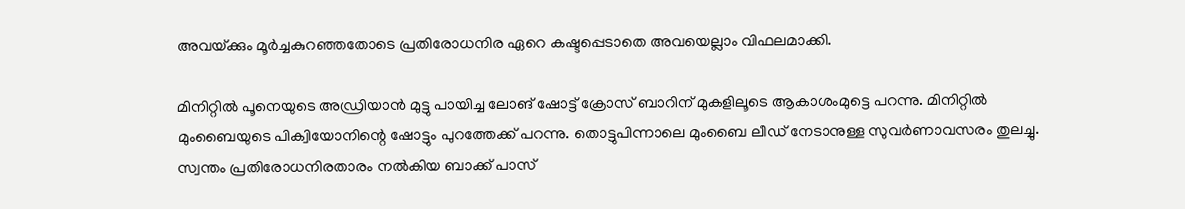അവയ്‌ക്കും മൂര്‍ച്ചകുറഞ്ഞതോടെ പ്രതിരോധനിര ഏറെ കഷ്ടപ്പെടാതെ അവയെല്ലാം വിഫലമാക്കി.

മിനിറ്റില്‍ പൂനെയുടെ അഡ്രിയാന്‍ മുട്ടു പായിച്ച ലോങ് ഷോട്ട് ക്രോസ് ബാറിന് മുകളിലൂടെ ആകാശംമുട്ടെ പറന്നു. മിനിറ്റില്‍ മുംബൈയുടെ പിക്വിയോനിന്റെ ഷോട്ടും പുറത്തേക്ക് പറന്നു. തൊട്ടുപിന്നാലെ മുംബൈ ലീഡ് നേടാനുള്ള സുവര്‍ണാവസരം തുലച്ചു. സ്വന്തം പ്രതിരോധനിരതാരം നല്‍കിയ ബാക്ക് പാസ്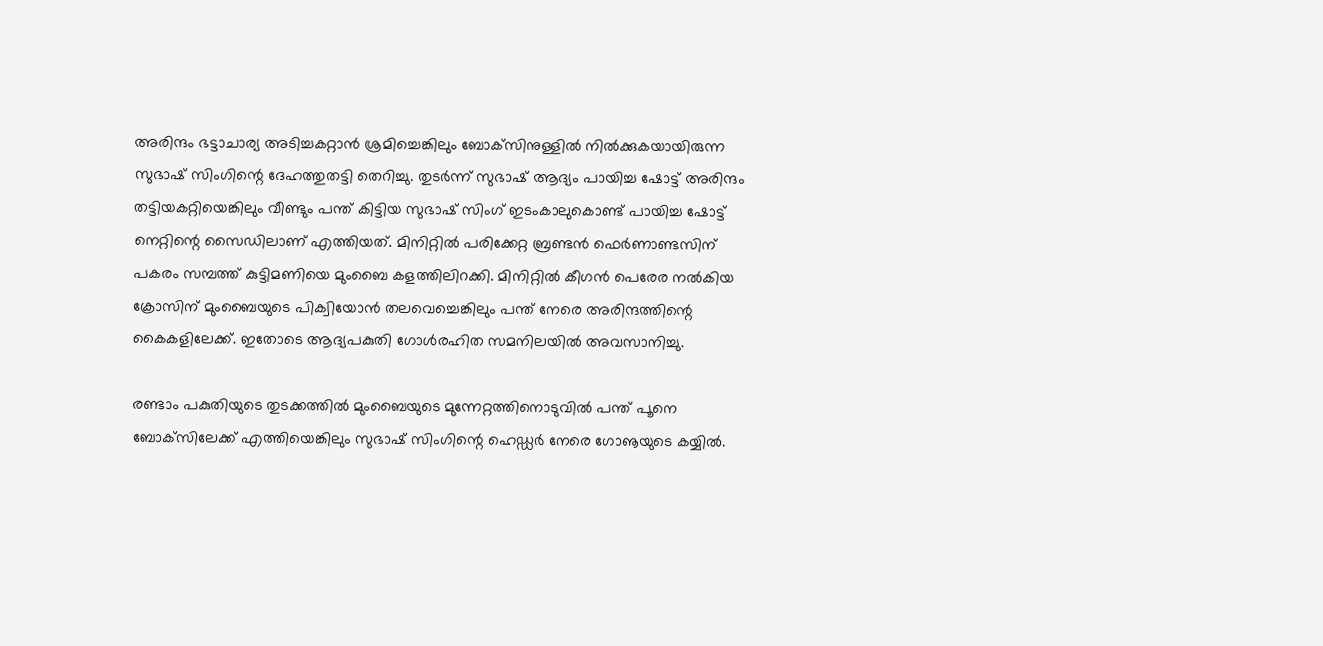അരിന്ദം ഭട്ടാചാര്യ അടിച്ചകറ്റാന്‍ ശ്രമിച്ചെങ്കിലും ബോക്‌സിനുള്ളില്‍ നില്‍ക്കുകയായിരുന്ന സുഭാഷ് സിംഗിന്റെ ദേഹത്തുതട്ടി തെറിച്ചു. തുടര്‍ന്ന് സുഭാഷ് ആദ്യം പായിച്ച ഷോട്ട് അരിന്ദം തട്ടിയകറ്റിയെങ്കിലും വീണ്ടും പന്ത് കിട്ടിയ സുഭാഷ് സിംഗ് ഇടംകാലുകൊണ്ട് പായിച്ച ഷോട്ട് നെറ്റിന്റെ സൈഡിലാണ് എത്തിയത്. മിനിറ്റില്‍ പരിക്കേറ്റ ബ്രണ്ടന്‍ ഫെര്‍ണാണ്ടസിന് പകരം സമ്പത്ത് കുട്ടിമണിയെ മുംബൈ കളത്തിലിറക്കി. മിനിറ്റില്‍ കീഗന്‍ പെരേര നല്‍കിയ ക്രോസിന് മുംബൈയുടെ പിക്വിയോന്‍ തലവെച്ചെങ്കിലും പന്ത് നേരെ അരിന്ദത്തിന്റെ കൈകളിലേക്ക്. ഇതോടെ ആദ്യപകുതി ഗോള്‍രഹിത സമനിലയില്‍ അവസാനിച്ചു.

രണ്ടാം പകുതിയുടെ തുടക്കത്തില്‍ മുംബൈയുടെ മുന്നേറ്റത്തിനൊടുവില്‍ പന്ത് പൂനെ ബോക്‌സിലേക്ക് എത്തിയെങ്കിലും സുഭാഷ് സിംഗിന്റെ ഹെഡ്ഡര്‍ നേരെ ഗോൡയുടെ കയ്യില്‍.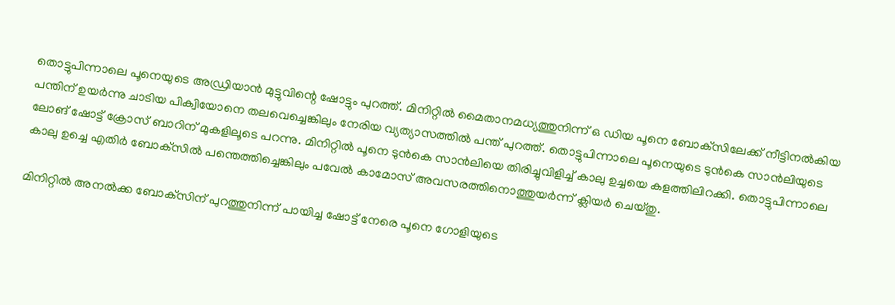തൊട്ടുപിന്നാലെ പൂനെയുടെ അഡ്രിയാന്‍ മുട്ടുവിന്റെ ഷോട്ടും പുറത്ത്. മിനിറ്റില്‍ മൈതാനമധ്യത്തുനിന്ന് ഒ ഡിയ പൂനെ ബോക്‌സിലേക്ക് നീട്ടിനല്‍കിയ പന്തിന് ഉയര്‍ന്നു ചാടിയ പിക്വിയോനെ തലവെച്ചെങ്കിലും നേരിയ വ്യത്യാസത്തില്‍ പന്ത് പുറത്ത്. തൊട്ടുപിന്നാലെ പൂനെയുടെ ടുന്‍കെ സാന്‍ലിയുടെ ലോങ് ഷോട്ട് ക്രോസ് ബാറിന് മുകളിലൂടെ പറന്നു. മിനിറ്റില്‍ പൂനെ ടുന്‍കെ സാന്‍ലിയെ തിരിച്ചുവിളിച്ച് കാലു ഉച്ചയെ കളത്തിലിറക്കി. തൊട്ടുപിന്നാലെ കാലു ഉച്ചെ എതിര്‍ ബോക്‌സില്‍ പന്തെത്തിച്ചെങ്കിലും പവേല്‍ കാമോസ് അവസരത്തിനൊത്തുയര്‍ന്ന് ക്ലിയര്‍ ചെയ്തു.

മിനിറ്റില്‍ അനല്‍ക്ക ബോക്‌സിന് പുറത്തുനിന്ന് പായിച്ച ഷോട്ട് നേരെ പൂനെ ഗോളിയുടെ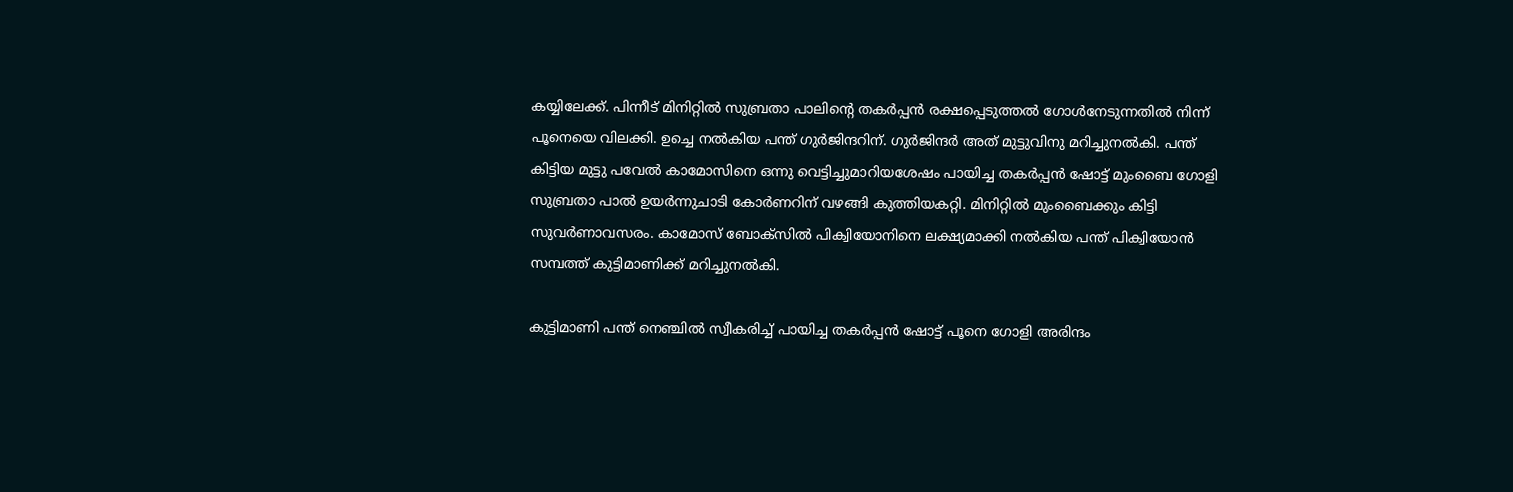കയ്യിലേക്ക്. പിന്നീട് മിനിറ്റില്‍ സുബ്രതാ പാലിന്റെ തകര്‍പ്പന്‍ രക്ഷപ്പെടുത്തല്‍ ഗോള്‍നേടുന്നതില്‍ നിന്ന് പൂനെയെ വിലക്കി. ഉച്ചെ നല്‍കിയ പന്ത് ഗുര്‍ജിന്ദറിന്. ഗുര്‍ജിന്ദര്‍ അത് മുട്ടുവിനു മറിച്ചുനല്‍കി. പന്ത് കിട്ടിയ മുട്ടു പവേല്‍ കാമോസിനെ ഒന്നു വെട്ടിച്ചുമാറിയശേഷം പായിച്ച തകര്‍പ്പന്‍ ഷോട്ട് മുംബൈ ഗോളി സുബ്രതാ പാല്‍ ഉയര്‍ന്നുചാടി കോര്‍ണറിന് വഴങ്ങി കുത്തിയകറ്റി. മിനിറ്റില്‍ മുംബൈക്കും കിട്ടി സുവര്‍ണാവസരം. കാമോസ് ബോക്‌സില്‍ പിക്വിയോനിനെ ലക്ഷ്യമാക്കി നല്‍കിയ പന്ത് പിക്വിയോന്‍ സമ്പത്ത് കുട്ടിമാണിക്ക് മറിച്ചുനല്‍കി.

കുട്ടിമാണി പന്ത് നെഞ്ചില്‍ സ്വീകരിച്ച് പായിച്ച തകര്‍പ്പന്‍ ഷോട്ട് പൂനെ ഗോളി അരിന്ദം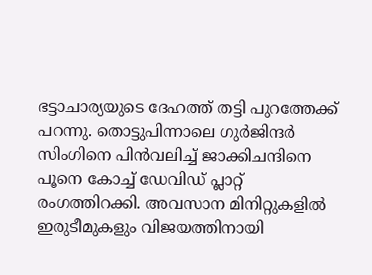ഭട്ടാചാര്യയുടെ ദേഹത്ത് തട്ടി പുറത്തേക്ക് പറന്നു. തൊട്ടുപിന്നാലെ ഗുര്‍ജിന്ദര്‍ സിംഗിനെ പിന്‍വലിച്ച് ജാക്കിചന്ദിനെ പൂനെ കോച്ച് ഡേവിഡ് പ്ലാറ്റ് രംഗത്തിറക്കി. അവസാന മിനിറ്റുകളില്‍ ഇരുടീമുകളും വിജയത്തിനായി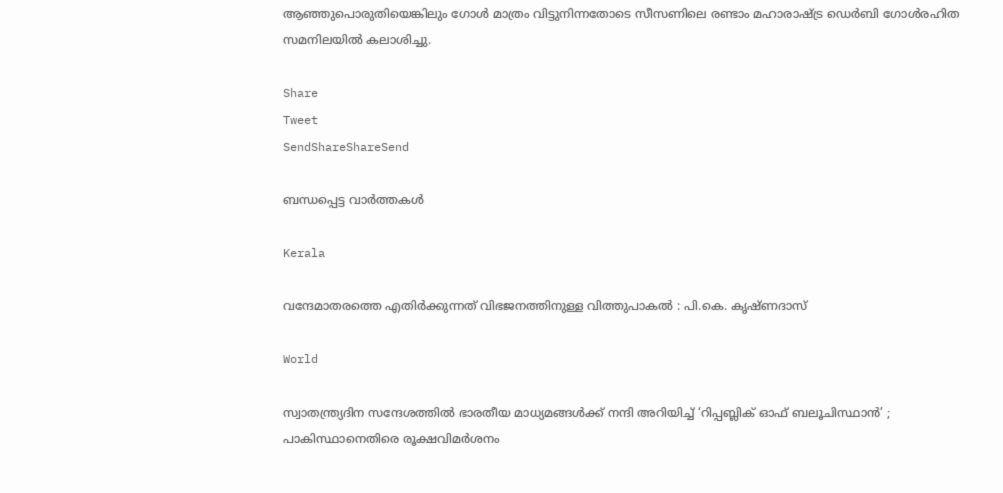ആഞ്ഞുപൊരുതിയെങ്കിലും ഗോള്‍ മാത്രം വിട്ടുനിന്നതോടെ സീസണിലെ രണ്ടാം മഹാരാഷ്‌ട്ര ഡെര്‍ബി ഗോള്‍രഹിത സമനിലയില്‍ കലാശിച്ചു.

Share
Tweet
SendShareShareSend

ബന്ധപ്പെട്ട വാര്‍ത്തകള്‍

Kerala

വന്ദേമാതരത്തെ എതിര്‍ക്കുന്നത് വിഭജനത്തിനുള്ള വിത്തുപാകല്‍ : പി.കെ. കൃഷ്ണദാസ്

World

സ്വാതന്ത്ര്യദിന സന്ദേശത്തിൽ ഭാരതീയ മാധ്യമങ്ങള്‍ക്ക് നന്ദി അറിയിച്ച് ‘റിപ്പബ്ലിക് ഓഫ് ബലൂചിസ്ഥാൻ’ ; പാകിസ്ഥാനെതിരെ രൂക്ഷവിമർശനം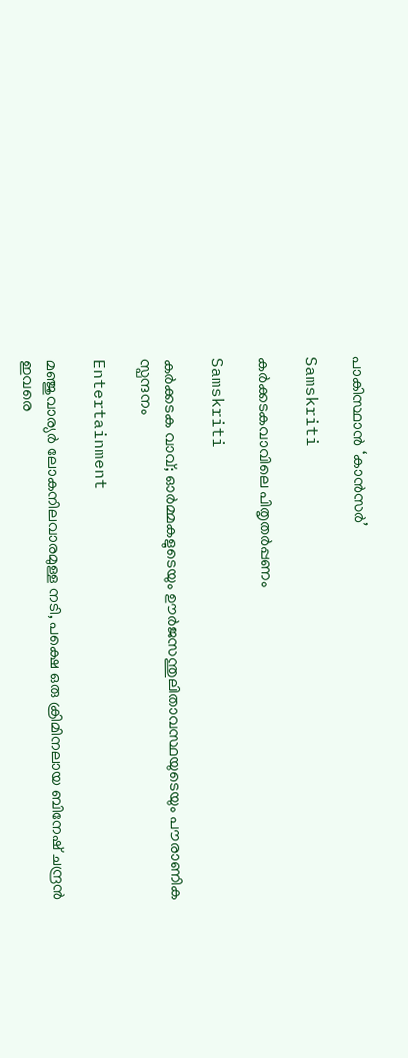പാകിസ്ഥാന്‍ ‘കാന്‍സര്‍’

Samskriti

കര്‍ക്കടകവാവിലെ പിതൃതര്‍പ്പണം

Samskriti

കര്‍ക്കടക വാവ്; ഓര്‍മ്മകളുടെയും ഊര്‍ജസന്തുലിതാവസ്ഥയുടെയും പൗരാണിക സ്പന്ദനം

Entertainment

മ‌ഞ്ജുവാര്യര്‍ ലോകനിലവാരമുള്ള നടി, പക്ഷെ ഒരു ക്രിമിനലായ ബിനേഷ് ചന്ദ്രന്‍ ഇവരെ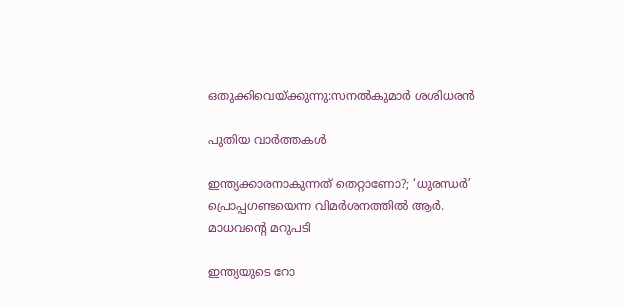ഒതുക്കിവെയ്‌ക്കുന്നു:സനല്‍കുമാര്‍ ശശിധരന്‍

പുതിയ വാര്‍ത്തകള്‍

ഇന്ത്യക്കാരനാകുന്നത് തെറ്റാണോ?; ‘ധുരന്ധര്‍’ പ്രൊപ്പഗണ്ടയെന്ന വിമര്‍ശനത്തില്‍ ആര്‍. മാധവന്റെ മറുപടി

ഇന്ത്യയുടെ റോ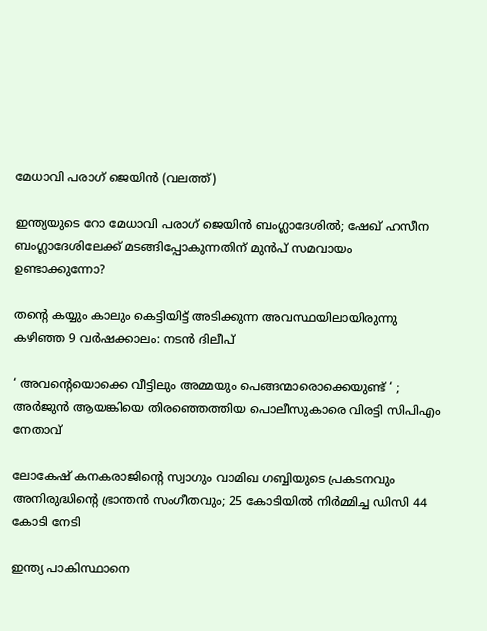മേധാവി പരാഗ് ജെയിന്‍ (വലത്ത്)

ഇന്ത്യയുടെ റോ മേധാവി പരാഗ് ജെയിന്‍ ബംഗ്ലാദേശില്‍; ഷേഖ് ഹസീന ബംഗ്ലാദേശിലേക്ക് മടങ്ങിപ്പോകുന്നതിന് മുന്‍പ് സമവായം ഉണ്ടാക്കുന്നോ?

തന്റെ കയ്യും കാലും കെട്ടിയിട്ട് അടിക്കുന്ന അവസ്ഥയിലായിരുന്നു കഴിഞ്ഞ 9 വർഷക്കാലം: നടന്‍ ദിലീപ്

‘ അവന്റെയൊക്കെ വീട്ടിലും അമ്മയും പെങ്ങന്മാരൊക്കെയുണ്ട് ‘ ; അർജുൻ ആയങ്കിയെ തിരഞ്ഞെത്തിയ പൊലീസുകാരെ വിരട്ടി സിപിഎം നേതാവ്

ലോകേഷ് കനകരാജിന്റെ സ്വാഗും വാമിഖ ഗബ്ബിയുടെ പ്രകടനവും അനിരുദ്ധിന്റെ ഭ്രാന്തന്‍ സംഗീതവും; 25 കോടിയില്‍ നിര്‍മ്മിച്ച ഡിസി 44 കോടി നേടി

ഇന്ത്യ പാകിസ്ഥാനെ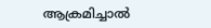ആക്രമിച്ചാല്‍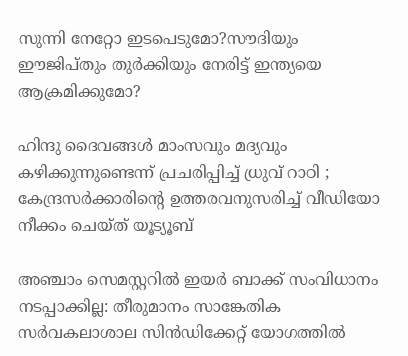സുന്നി നേറ്റോ ഇടപെടുമോ?സൗദിയും ഈജിപ്തും തുര്‍ക്കിയും നേരിട്ട് ഇന്ത്യയെ ആക്രമിക്കുമോ?

ഹിന്ദു ദൈവങ്ങൾ മാംസവും മദ്യവും കഴിക്കുന്നുണ്ടെന്ന് പ്രചരിപ്പിച്ച് ധ്രുവ് റാഠി ; കേന്ദ്രസർക്കാരിന്റെ ഉത്തരവനുസരിച്ച് വീഡിയോ നീക്കം ചെയ്ത് യൂട്യൂബ്

അഞ്ചാം സെമസ്റ്ററില്‍ ഇയര്‍ ബാക്ക് സംവിധാനം നടപ്പാക്കില്ല: തീരുമാനം സാങ്കേതിക സര്‍വകലാശാല സിന്‍ഡിക്കേറ്റ് യോഗത്തില്‍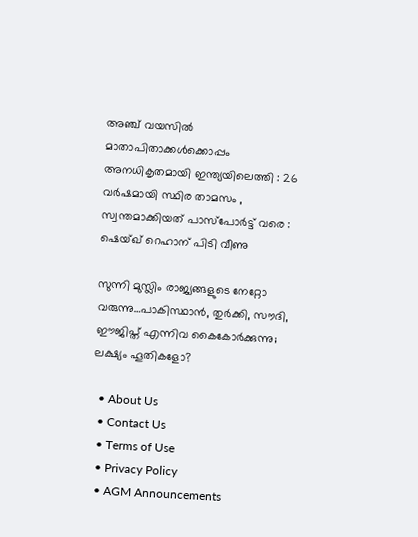അഞ്ച് വയസിൽ മാതാപിതാക്കൾക്കൊപ്പം അനധികൃതമായി ഇന്ത്യയിലെത്തി : 26 വർഷമായി സ്ഥിര താമസം , സ്വന്തമാക്കിയത് പാസ്പോർട്ട് വരെ : ഷെയ്ഖ് റെഹാന് പിടി വീണു

സുന്നി മുസ്ലിം രാജ്യങ്ങളുടെ നേറ്റോ വരുന്നു…പാകിസ്ഥാന്‍, തുര്‍ക്കി, സൗദി, ഈജിപ്ത് എന്നിവ കൈകോര്‍ക്കുന്നു; ലക്ഷ്യം ഹൂതികളോ?

  • About Us
  • Contact Us
  • Terms of Use
  • Privacy Policy
  • AGM Announcements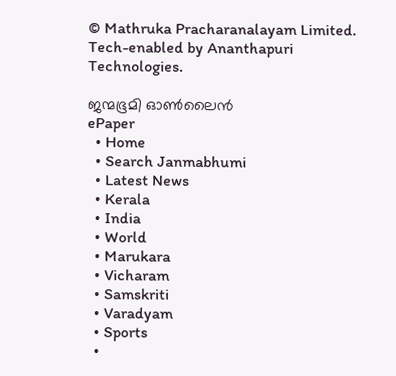© Mathruka Pracharanalayam Limited.
Tech-enabled by Ananthapuri Technologies.

ജന്മഭൂമി ഓണ്‍ലൈന്‍
ePaper
  • Home
  • Search Janmabhumi
  • Latest News
  • Kerala
  • India
  • World
  • Marukara
  • Vicharam
  • Samskriti
  • Varadyam
  • Sports
  •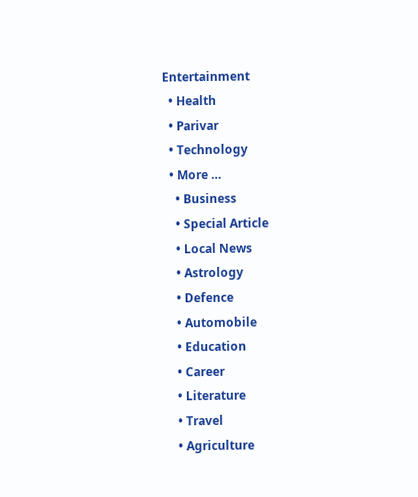Entertainment
  • Health
  • Parivar
  • Technology
  • More …
    • Business
    • Special Article
    • Local News
    • Astrology
    • Defence
    • Automobile
    • Education
    • Career
    • Literature
    • Travel
    • Agriculture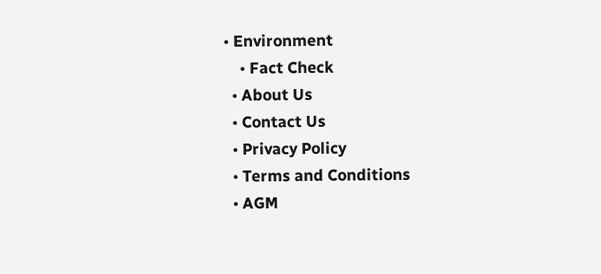• Environment
    • Fact Check
  • About Us
  • Contact Us
  • Privacy Policy
  • Terms and Conditions
  • AGM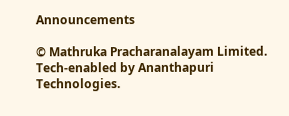Announcements

© Mathruka Pracharanalayam Limited.
Tech-enabled by Ananthapuri Technologies.